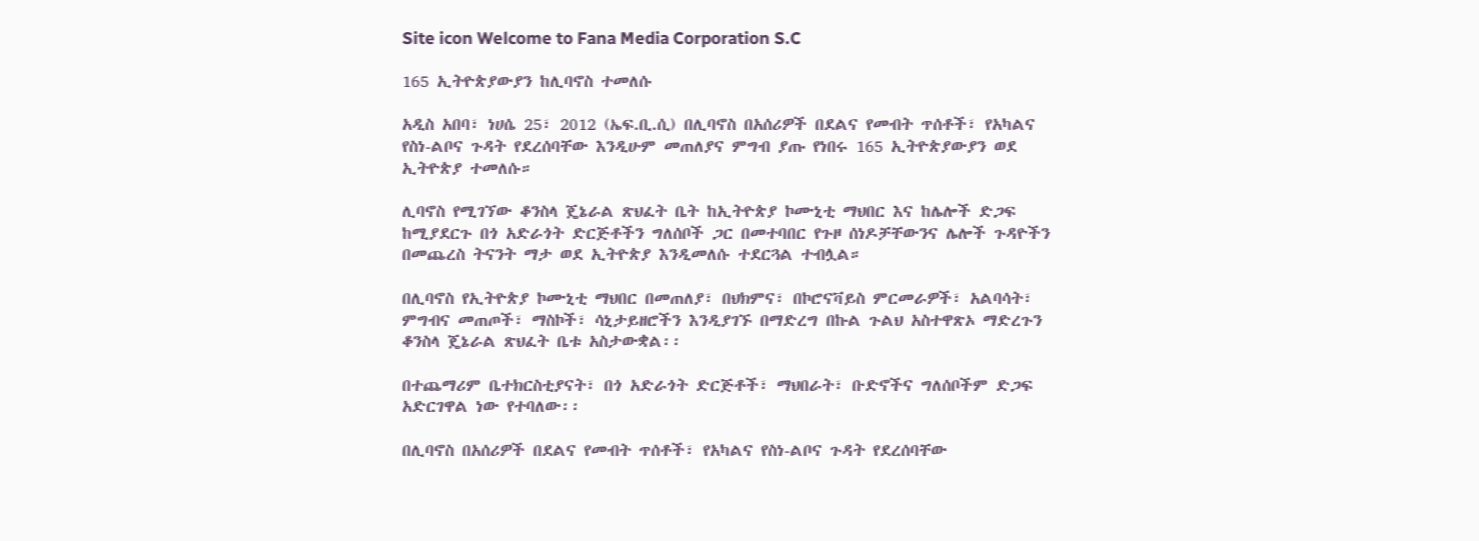Site icon Welcome to Fana Media Corporation S.C

165 ኢትዮጵያውያን ከሊባኖስ ተመለሱ

አዲስ አበባ፣ ነሀሴ 25፣ 2012 (ኤፍ.ቢ.ሲ) በሊባኖስ በአሰሪዎች በደልና የመብት ጥሰቶች፣ የአካልና የስነ-ልቦና ጉዳት የደረሰባቸው እንዲሁም መጠለያና ምግብ ያጡ የነበሩ 165 ኢትዮጵያውያን ወደ ኢትዮጵያ ተመለሱ።

ሊባኖስ የሚገኘው ቆንስላ ጄኔራል ጽህፈት ቤት ከኢትዮጵያ ኮሙኒቲ ማህበር እና ከሌሎች ድጋፍ ከሚያደርጉ በጎ አድራጎት ድርጅቶችን ግለሰቦች ጋር በመተባበር የጉዞ ሰነዶቻቸውንና ሌሎች ጉዳዮችን በመጨረስ ትናንት ማታ ወደ ኢትዮጵያ እንዲመለሱ ተደርጓል ተብሏል።

በሊባኖስ የኢትዮጵያ ኮሙኒቲ ማህበር በመጠለያ፣ በህክምና፣ በኮሮናቫይስ ምርመራዎች፣ አልባሳት፣ ምግብና መጠጦች፣ ማስኮች፣ ሳኒታይዘሮችን እንዲያገኙ በማድረግ በኩል ጉልህ አስተዋጽኦ ማድረጉን ቆንስላ ጄኔራል ጽህፈት ቤቱ አስታውቋል፡፡

በተጨማሪም ቤተክርስቲያናት፣ በጎ አድራጎት ድርጅቶች፣ ማህበራት፣ ቡድኖችና ግለሰቦችም ድጋፍ አድርገዋል ነው የተባለው፡፡

በሊባኖስ በአሰሪዎች በደልና የመብት ጥሰቶች፣ የአካልና የስነ-ልቦና ጉዳት የደረሰባቸው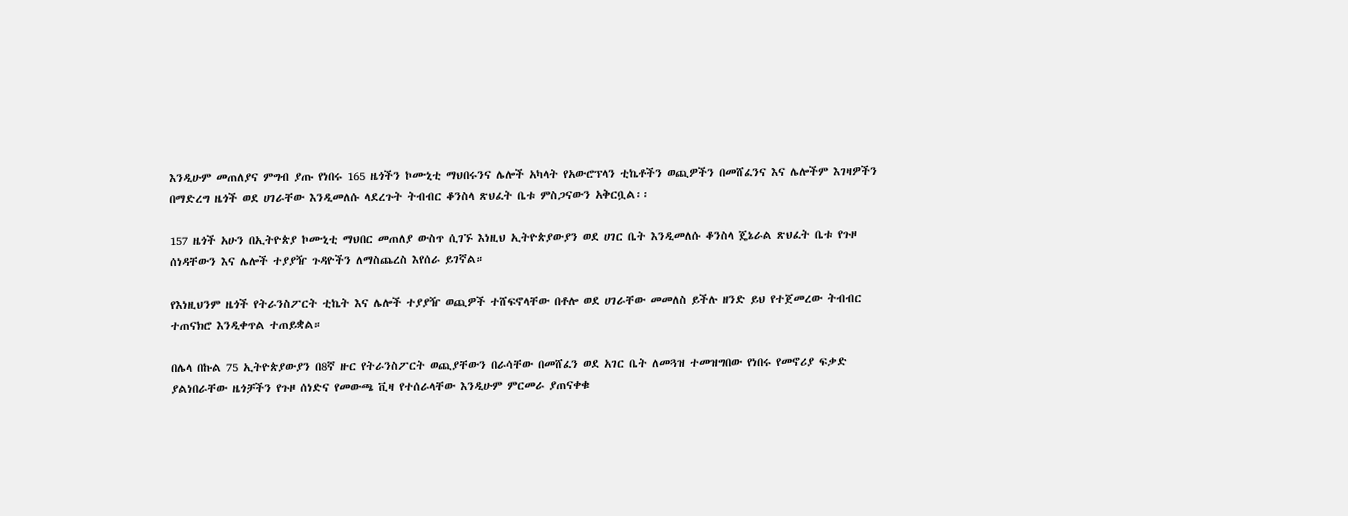እንዲሁም መጠለያና ምግብ ያጡ የነበሩ 165 ዜጎችን ኮሙኒቲ ማህበሩንና ሌሎች አካላት የአውሮፕላን ቲኬቶችን ወጪዎችን በመሸፈንና እና ሌሎችም እገዛዎችን በማድረግ ዜጎች ወደ ሀገራቸው እንዲመለሱ ላደረጉት ትብብር ቆንስላ ጽህፈት ቤቱ ምስጋናውን አቅርቧል፡፡

157 ዜጎች አሁን በኢትዮጵያ ኮሙኒቲ ማህበር መጠለያ ውስጥ ሲገኙ እነዚህ ኢትዮጵያውያን ወደ ሀገር ቤት እንዲመለሱ ቆንስላ ጄኔራል ጽህፈት ቤቱ የጉዞ ሰነዳቸውን እና ሌሎች ተያያዥ ጉዳዮችን ለማስጨረስ እየሰራ ይገኛል።

የእነዚህንም ዜጎች የትራንስፖርት ቲኬት እና ሌሎች ተያያዥ ወጪዎች ተሸፍኖላቸው በቶሎ ወደ ሀገራቸው መመለስ ይችሉ ዘንድ ይህ የተጀመረው ትብብር ተጠናክሮ እንዲቀጥል ተጠይቋል።

በሌላ በኩል 75 ኢትዮጵያውያን በ8ኛ ዙር የትራንስፖርት ወጪያቸውን በራሳቸው በመሸፈን ወደ አገር ቤት ለመጓዝ ተመዝግበው የነበሩ የመኖሪያ ፍቃድ ያልነበራቸው ዜጎቻችን የጉዞ ሰነድና የመውጫ ቪዛ የተሰራላቸው እንዲሁም ምርመራ ያጠናቀቁ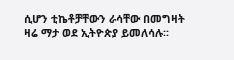ሲሆን ቲኬቶቻቸውን ራሳቸው በመግዛት ዛሬ ማታ ወደ ኢትዮጵያ ይመለሳሉ፡፡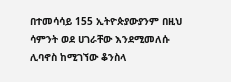በተመሳሳይ 155 ኢትዮጵያውያንም በዚህ ሳምንት ወደ ሀገራቸው እንደሚመለሱ ሊባኖስ ከሚገኘው ቆንስላ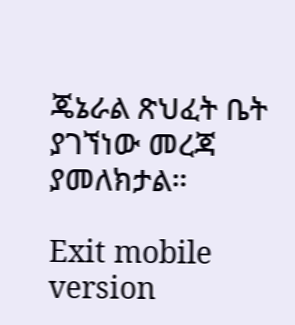ጄኔራል ጽህፈት ቤት ያገኘነው መረጃ ያመለክታል።

Exit mobile version